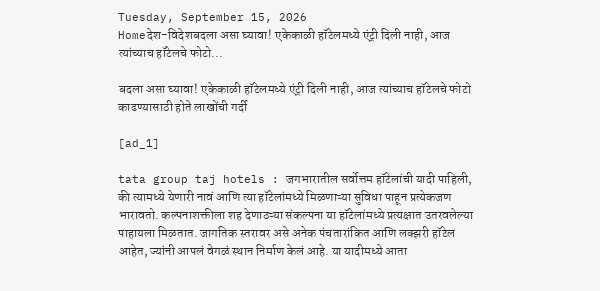Tuesday, September 15, 2026
Homeदेश-विदेशबदला असा घ्यावा! एकेकाळी हॉटेलमध्ये एंट्री दिली नाही, आज त्यांच्याच हॉटेलचे फोटो...

बदला असा घ्यावा! एकेकाळी हॉटेलमध्ये एंट्री दिली नाही, आज त्यांच्याच हॉटेलचे फोटो काढण्यासाठी होते लाखोंची गर्दी

[ad_1]

tata group taj hotels : जगभारातील सर्वोत्तम हॉटेलांची यादी पाहिली, की त्यामध्ये येणारी नावं आणि त्या हॉटेलांमध्ये मिळणाऱ्या सुविधा पाहून प्रत्येकजण भारावतो. कल्पनाशक्तीला शह देणाठऱ्या संकल्पना या हॉटेलांमध्ये प्रत्यक्षात उतरवलेल्या पाहायला मिळतात. जागतिक स्तरावर असे अनेक पंचतारांकित आणि लक्झरी हॉटेल आहेत, ज्यांनी आपलं वेगळं स्थान निर्माण केलं आहे. या यादीमध्ये आता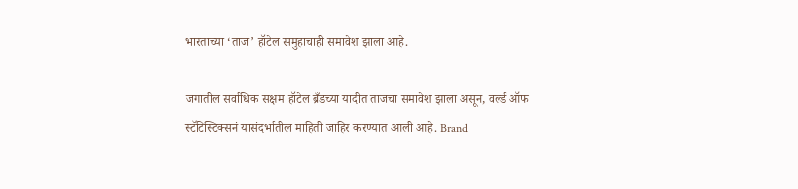भारताच्या ‘ताज’ हॉटेल समुहाचाही समावेश झाला आहे.

जगातील सर्वाधिक सक्षम हॉटेल ब्रँडच्या यादीत ताजचा समावेश झाला असून, वर्ल्ड ऑफ स्टॅटिस्टिक्सनं यासंदर्भातील माहिती जाहिर करण्यात आली आहे. Brand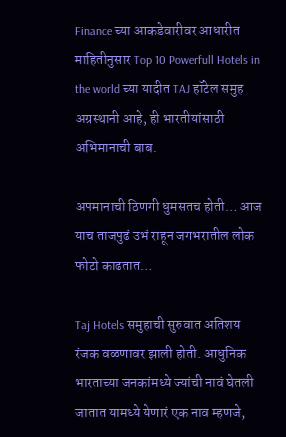Finance च्या आकडेवारीवर आधारीत माहितीनुसार Top 10 Powerfull Hotels in the world च्या यादीत TAJ हॉटेल समुह अग्रस्थानी आहे, ही भारतीयांसाठी अभिमानाची बाब.

अपमानाची ठिणगी धुमसतच होती… आज याच ताजपुढं उभं राहून जगभरातील लोक फोटो काढतात…

Taj Hotels समुहाची सुरुवात अतिशय रंजक वळणावर झाली होती. आधुनिक भारताच्या जनकांमध्ये ज्यांची नावं घेतली जातात यामध्ये येणारं एक नाव म्हणजे,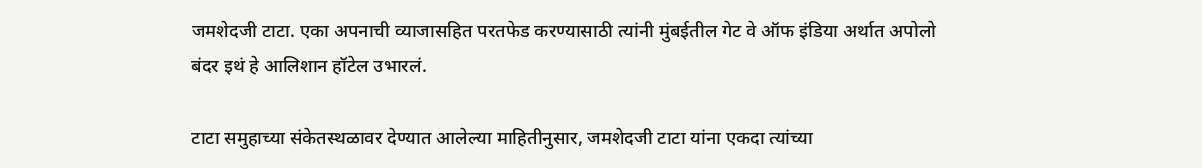जमशेदजी टाटा. एका अपनाची व्याजासहित परतफेड करण्यासाठी त्यांनी मुंबईतील गेट वे ऑफ इंडिया अर्थात अपोलो बंदर इथं हे आलिशान हॉटेल उभारलं.

टाटा समुहाच्या संकेतस्थळावर देण्यात आलेल्या माहितीनुसार, जमशेदजी टाटा यांना एकदा त्यांच्या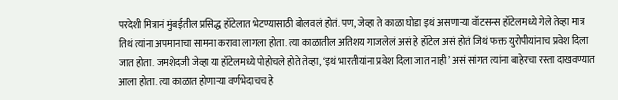परदेशी मित्रानं मुंबईतील प्रसिद्ध हॉटेलात भेटण्यासाठी बोलवलं होतं. पण, जेव्हा ते काळा घोडा इथं असणाऱ्या वॉटसन्स हॉटेलमध्ये गेले तेव्हा मात्र तिथं त्यांना अपमानाचा सामना करावा लागला होता. त्या काळातील अतिशय गाजलेलं असं हे हॉटेल असं होतं जिथं फक्त युरोपीयांनाच प्रवेश दिला जात होता. जमशेदजी जेव्हा या हॉटेलमध्ये पोहोचले होते तेव्हा, ‘इथं भारतीयांना प्रवेश दिला जात नाही’ असं सांगत त्यांना बाहेरचा रस्ता दाखवण्यात आला होता. त्या काळात होणाऱ्या वर्णभेदाचच हे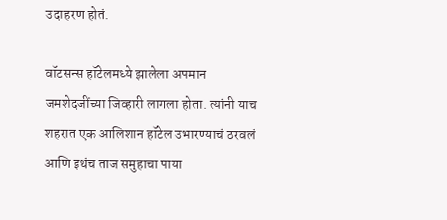उदाहरण होतं.

वॉटसन्स हॉटेलमध्ये झालेला अपमान जमशेदजींच्या जिव्हारी लागला होता. त्यांनी याच शहरात एक आलिशान हॉटेल उभारण्याचं ठरवलं आणि इथंच ताज समुहाचा पाया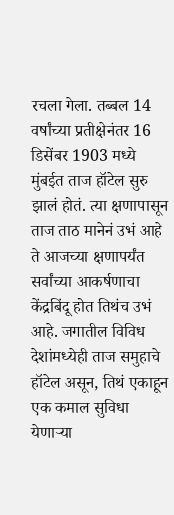रचला गेला. तब्बल 14 वर्षांच्या प्रतीक्षेनंतर 16 डिसेंबर 1903 मध्ये मुंबईत ताज हॉटेल सुरु झालं होतं. त्या क्षणापासून ताज ताठ मानेनं उभं आहे ते आजच्या क्षणापर्यंत सर्वांच्या आकर्षणाचा केंद्रबिंदू होत तिथंच उभं आहे. जगातील विविध देशांमध्येही ताज समुहाचे हॉटेल असून, तिथं एकाहून एक कमाल सुविधा येणाऱ्या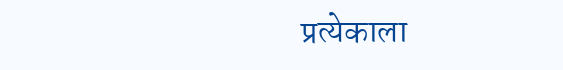प्रत्येकाला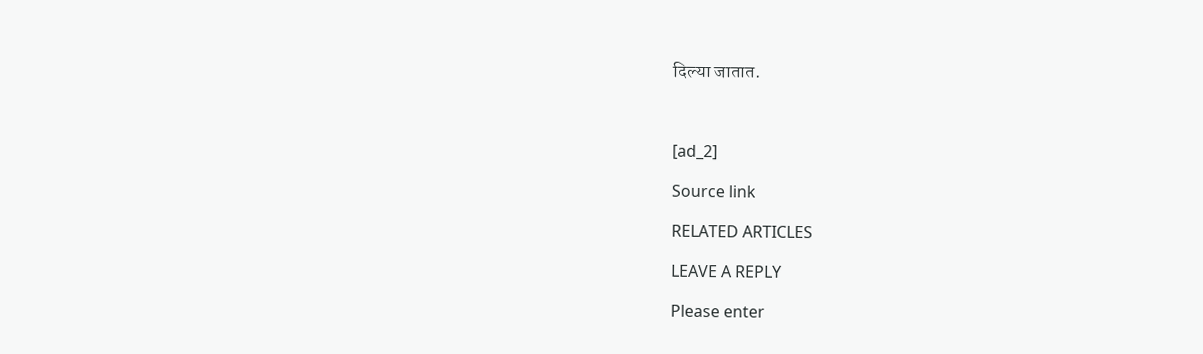दिल्या जातात.



[ad_2]

Source link

RELATED ARTICLES

LEAVE A REPLY

Please enter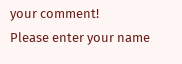your comment!
Please enter your name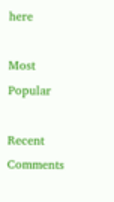here

Most Popular

Recent Comments